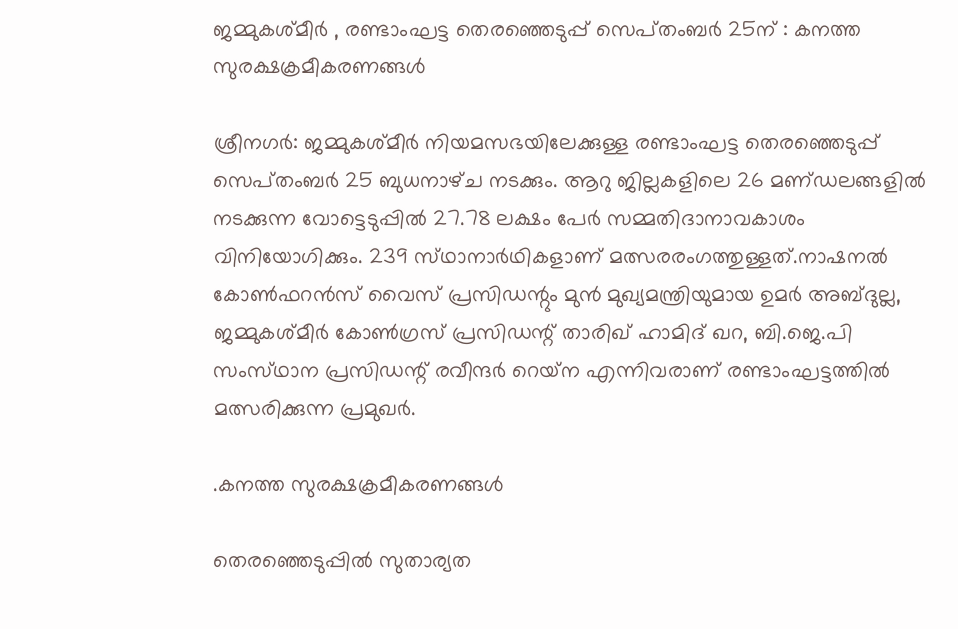ജമ്മുകശ്‌മീര്‍ , രണ്ടാംഘട്ട തെരഞ്ഞെടുപ്പ്‌ സെപ്‌തംബര്‍ 25ന്‌ : കനത്ത സുരക്ഷക്രമീകരണങ്ങള്‍

ശ്രീനഗര്‍: ജമ്മുകശ്‌മീര്‍ നിയമസഭയിലേക്കുള്ള രണ്ടാംഘട്ട തെരഞ്ഞെടുപ്പ്‌ സെപ്‌തംബര്‍ 25 ബുധനാഴ്‌ച നടക്കും. ആറു ജില്ലകളിലെ 26 മണ്‌ഡലങ്ങളില്‍ നടക്കുന്ന വോട്ടെടുപ്പില്‍ 27.78 ലക്ഷം പേര്‍ സമ്മതിദാനാവകാശം വിനിയോഗിക്കും. 239 സ്‌ഥാനാര്‍ഥികളാണ്‌ മത്സരരംഗത്തുള്ളത്‌.നാഷനല്‍ കോണ്‍ഫറന്‍സ്‌ വൈസ്‌ പ്രസിഡന്റും മുന്‍ മുഖ്യമന്ത്രിയുമായ ഉമര്‍ അബ്ദുല്ല, ജമ്മുകശ്‌മീര്‍ കോണ്‍ഗ്രസ്‌ പ്രസിഡന്റ്‌ താരിഖ്‌ ഹാമിദ്‌ ഖറ, ബി.ജെ.പി സംസ്‌ഥാന പ്രസിഡന്റ്‌ രവീന്ദര്‍ റെയ്‌ന എന്നിവരാണ്‌ രണ്ടാംഘട്ടത്തില്‍ മത്സരിക്കുന്ന പ്രമുഖര്‍.

.കനത്ത സുരക്ഷക്രമീകരണങ്ങള്‍

തെരഞ്ഞെടുപ്പില്‍ സുതാര്യത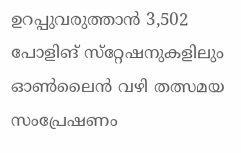ഉറപ്പുവരുത്താന്‍ 3,502 പോളിങ്‌ സ്‌റ്റേഷനുകളിലും ഓണ്‍ലൈന്‍ വഴി തത്സമയ സംപ്രേഷണം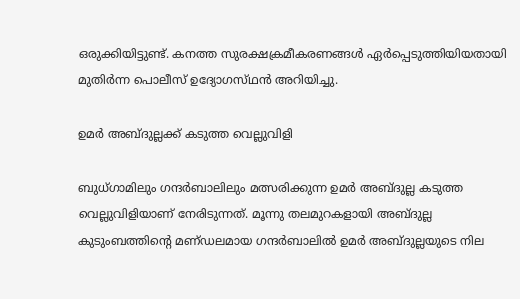ഒരുക്കിയിട്ടുണ്ട്‌. കനത്ത സുരക്ഷക്രമീകരണങ്ങള്‍ ഏര്‍പ്പെടുത്തിയിയതായി മുതിര്‍ന്ന പൊലീസ്‌ ഉദ്യോഗസ്‌ഥന്‍ അറിയിച്ചു.

ഉമര്‍ അബ്ദുല്ലക്ക്‌ കടുത്ത വെല്ലുവിളി

ബുധ്‌ഗാമിലും ഗന്ദര്‍ബാലിലും മത്സരിക്കുന്ന ഉമര്‍ അബ്ദുല്ല കടുത്ത വെല്ലുവിളിയാണ്‌ നേരിടുന്നത്‌. മൂന്നു തലമുറകളായി അബ്ദുല്ല കുടുംബത്തിന്റെ മണ്‌ഡലമായ ഗന്ദര്‍ബാലില്‍ ഉമര്‍ അബ്ദുല്ലയുടെ നില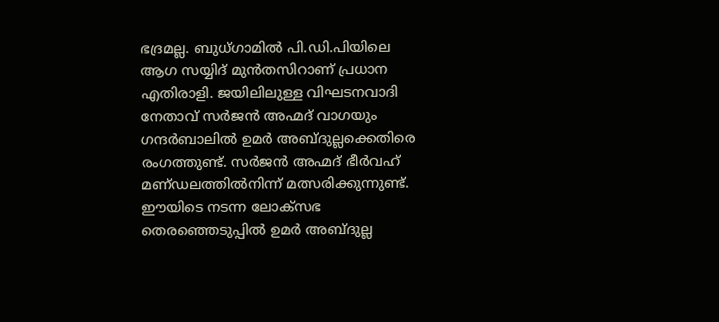ഭദ്രമല്ല. ബുധ്‌ഗാമില്‍ പി.ഡി.പിയിലെ ആഗ സയ്യിദ്‌ മുന്‍തസിറാണ്‌ പ്രധാന എതിരാളി. ജയിലിലുള്ള വിഘടനവാദി നേതാവ്‌ സര്‍ജന്‍ അഹ്മദ്‌ വാഗയും ഗന്ദര്‍ബാലില്‍ ഉമര്‍ അബ്ദുല്ലക്കെതിരെ രംഗത്തുണ്ട്‌. സര്‍ജന്‍ അഹ്മദ്‌ ഭീര്‍വഹ്‌ മണ്‌ഡലത്തില്‍നിന്ന്‌ മത്സരിക്കുന്നുണ്ട്‌. ഈയിടെ നടന്ന ലോക്‌സഭ തെരഞ്ഞെടുപ്പില്‍ ഉമര്‍ അബ്ദുല്ല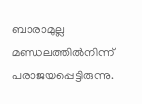ബാരാമുല്ല മണ്ഡലത്തില്‍നിന്ന്‌ പരാജയപ്പെട്ടിരുന്നു.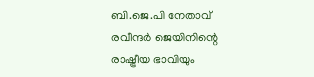ബി.ജെ.പി നേതാവ്‌ രവീന്ദര്‍ ജെയിനിന്റെ രാഷ്ട്രീയ ഭാവിയും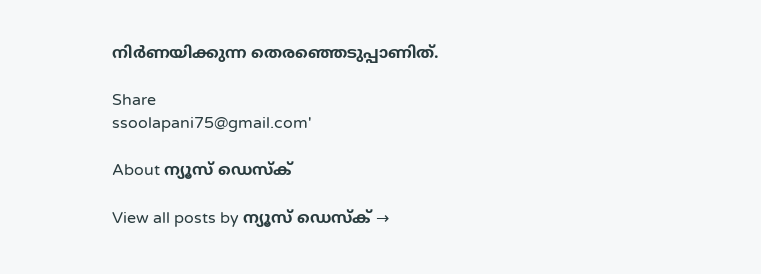നിര്‍ണയിക്കുന്ന തെരഞ്ഞെടുപ്പാണിത്‌.

Share
ssoolapani75@gmail.com'

About ന്യൂസ് ഡെസ്ക്

View all posts by ന്യൂസ് ഡെസ്ക് →